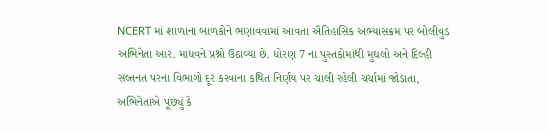NCERT માં શાળાના બાળકોને ભણાવવામાં આવતા ઐતિહાસિક અભ્યાસક્રમ પર બોલીવુડ અભિનેતા આર. માધવને પ્રશ્નો ઉઠાવ્યા છે. ધોરણ 7 ના પુસ્તકોમાંથી મુઘલો અને દિલ્હી સલ્તનત પરના વિભાગો દૂર કરવાના કથિત નિર્ણય પર ચાલી રહેલી ચર્ચામાં જોડાતા, અભિનેતાએ પૂછ્યું કે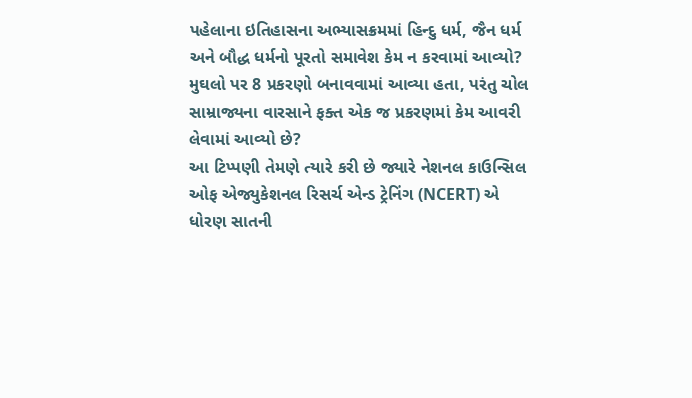પહેલાના ઇતિહાસના અભ્યાસક્રમમાં હિન્દુ ધર્મ, જૈન ધર્મ અને બૌદ્ધ ધર્મનો પૂરતો સમાવેશ કેમ ન કરવામાં આવ્યો? મુઘલો પર 8 પ્રકરણો બનાવવામાં આવ્યા હતા, પરંતુ ચોલ સામ્રાજ્યના વારસાને ફક્ત એક જ પ્રકરણમાં કેમ આવરી લેવામાં આવ્યો છે?
આ ટિપ્પણી તેમણે ત્યારે કરી છે જ્યારે નેશનલ કાઉન્સિલ ઓફ એજ્યુકેશનલ રિસર્ચ એન્ડ ટ્રેનિંગ (NCERT) એ ધોરણ સાતની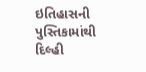ઇતિહાસની પુસ્તિકામાંથી દિલ્હી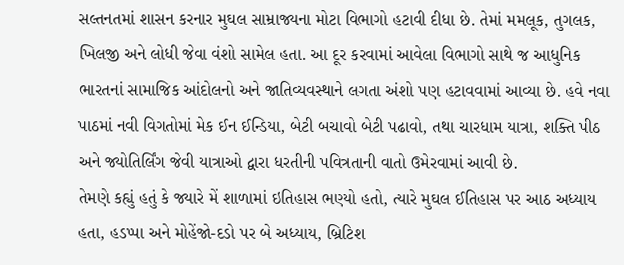સલ્તનતમાં શાસન કરનાર મુઘલ સામ્રાજ્યના મોટા વિભાગો હટાવી દીધા છે. તેમાં મમલૂક, તુગલક, ખિલજી અને લોધી જેવા વંશો સામેલ હતા. આ દૂર કરવામાં આવેલા વિભાગો સાથે જ આધુનિક ભારતનાં સામાજિક આંદોલનો અને જાતિવ્યવસ્થાને લગતા અંશો પણ હટાવવામાં આવ્યા છે. હવે નવા પાઠમાં નવી વિગતોમાં મેક ઈન ઈન્ડિયા, બેટી બચાવો બેટી પઢાવો, તથા ચારધામ યાત્રા, શક્તિ પીઠ અને જ્યોતિર્લિંગ જેવી યાત્રાઓ દ્વારા ધરતીની પવિત્રતાની વાતો ઉમેરવામાં આવી છે.
તેમણે કહ્યું હતું કે જ્યારે મેં શાળામાં ઇતિહાસ ભણ્યો હતો, ત્યારે મુઘલ ઈતિહાસ પર આઠ અધ્યાય હતા, હડપ્પા અને મોહેંજો-દડો પર બે અધ્યાય, બ્રિટિશ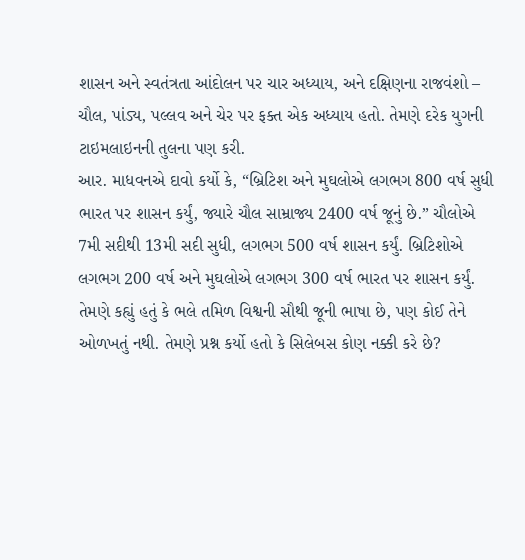શાસન અને સ્વતંત્રતા આંદોલન પર ચાર અધ્યાય, અને દક્ષિણના રાજવંશો – ચૌલ, પાંડ્ય, પલ્લવ અને ચેર પર ફક્ત એક અધ્યાય હતો. તેમણે દરેક યુગની ટાઇમલાઇનની તુલના પણ કરી.
આર. માધવનએ દાવો કર્યો કે, “બ્રિટિશ અને મુઘલોએ લગભગ 800 વર્ષ સુધી ભારત પર શાસન કર્યું, જ્યારે ચૌલ સામ્રાજ્ય 2400 વર્ષ જૂનું છે.” ચૌલોએ 7મી સદીથી 13મી સદી સુધી, લગભગ 500 વર્ષ શાસન કર્યું. બ્રિટિશોએ લગભગ 200 વર્ષ અને મુઘલોએ લગભગ 300 વર્ષ ભારત પર શાસન કર્યું. તેમણે કહ્યું હતું કે ભલે તમિળ વિશ્વની સૌથી જૂની ભાષા છે, પણ કોઈ તેને ઓળખતું નથી. તેમણે પ્રશ્ન કર્યો હતો કે સિલેબસ કોણ નક્કી કરે છે?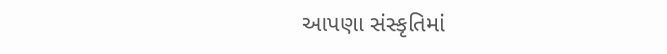આપણા સંસ્કૃતિમાં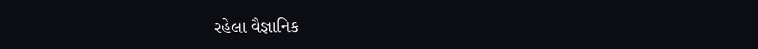રહેલા વૈજ્ઞાનિક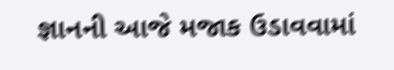જ્ઞાનની આજે મજાક ઉડાવવામાં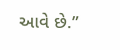આવે છે.”